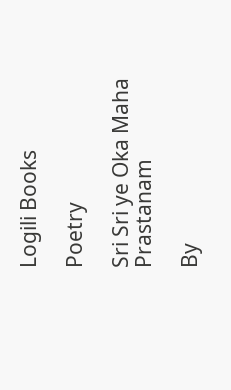Logili Books

Poetry

Sri Sri ye Oka Maha Prastanam

By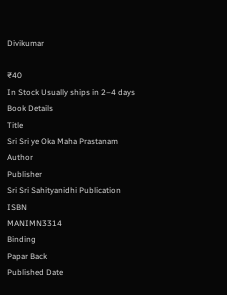Divikumar

₹40
In Stock Usually ships in 2–4 days
Book Details
Title
Sri Sri ye Oka Maha Prastanam
Author
Publisher
Sri Sri Sahityanidhi Publication
ISBN
MANIMN3314
Binding
Papar Back
Published Date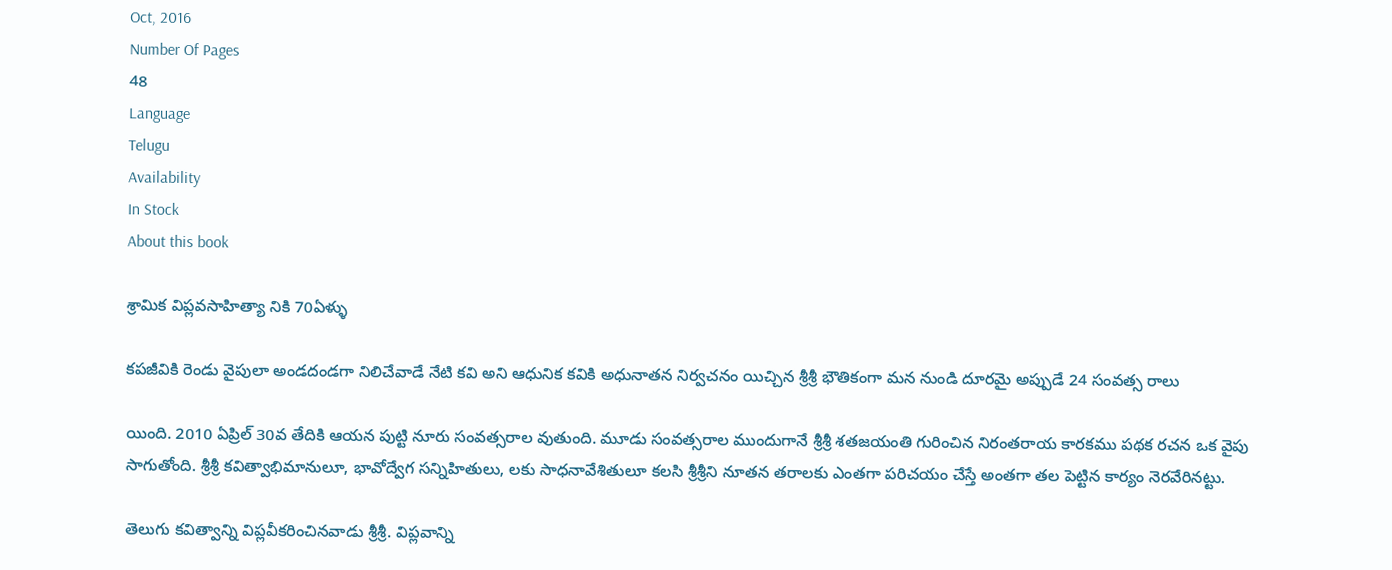Oct, 2016
Number Of Pages
48
Language
Telugu
Availability
In Stock
About this book

శ్రామిక విప్లవసాహిత్యా నికి 70ఏళ్ళు

కపజీవికి రెండు వైపులా అండదండగా నిలిచేవాడే నేటి కవి అని ఆధునిక కవికి అధునాతన నిర్వచనం యిచ్చిన శ్రీశ్రీ భౌతికంగా మన నుండి దూరమై అప్పుడే 24 సంవత్స రాలు

యింది. 2010 ఏప్రిల్ 30వ తేదికి ఆయన పుట్టి నూరు సంవత్సరాల వుతుంది. మూడు సంవత్సరాల ముందుగానే శ్రీశ్రీ శతజయంతి గురించిన నిరంతరాయ కారకము పథక రచన ఒక వైపు సాగుతోంది. శ్రీశ్రీ కవిత్వాభిమానులూ, భావోద్వేగ సన్నిహితులు, లకు సాధనావేశితులూ కలసి శ్రీశ్రీని నూతన తరాలకు ఎంతగా పరిచయం చేస్తే అంతగా తల పెట్టిన కార్యం నెరవేరినట్టు.

తెలుగు కవిత్వాన్ని విప్లవీకరించినవాడు శ్రీశ్రీ. విప్లవాన్ని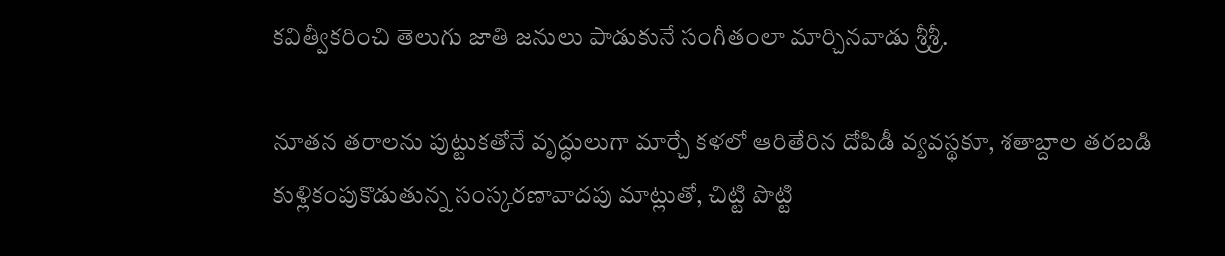కవిత్వీకరించి తెలుగు జాతి జనులు పాడుకునే సంగీతంలా మార్చినవాడు శ్రీశ్రీ.

నూతన తరాలను పుట్టుకతోనే వృద్ధులుగా మార్చే కళలో ఆరితేరిన దోపిడీ వ్యవస్థకూ, శతాబ్దాల తరబడి కుళ్లికంపుకొడుతున్న సంస్కరణావాదపు మాట్లుతో, చిట్టి పొట్టి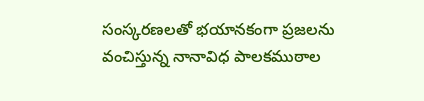సంస్కరణలతో భయానకంగా ప్రజలను వంచిస్తున్న నానావిధ పాలకముఠాల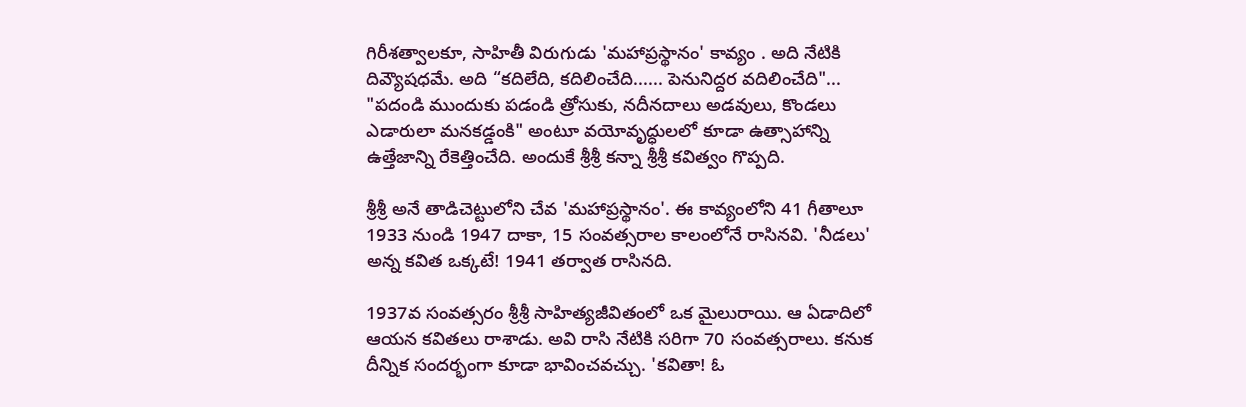గిరీశత్వాలకూ, సాహితీ విరుగుడు 'మహాప్రస్థానం' కావ్యం . అది నేటికి దివ్యౌషధమే. అది “కదిలేది, కదిలించేది...... పెనునిద్దర వదిలించేది"... "పదండి ముందుకు పడండి త్రోసుకు, నదీనదాలు అడవులు, కొండలు ఎడారులా మనకడ్డంకి" అంటూ వయోవృద్ధులలో కూడా ఉత్సాహాన్ని ఉత్తేజాన్ని రేకెత్తించేది. అందుకే శ్రీశ్రీ కన్నా శ్రీశ్రీ కవిత్వం గొప్పది.

శ్రీశ్రీ అనే తాడిచెట్టులోని చేవ 'మహాప్రస్థానం'. ఈ కావ్యంలోని 41 గీతాలూ 1933 నుండి 1947 దాకా, 15 సంవత్సరాల కాలంలోనే రాసినవి. 'నీడలు' అన్న కవిత ఒక్కటే! 1941 తర్వాత రాసినది.

1937వ సంవత్సరం శ్రీశ్రీ సాహిత్యజీవితంలో ఒక మైలురాయి. ఆ ఏడాదిలో ఆయన కవితలు రాశాడు. అవి రాసి నేటికి సరిగా 70 సంవత్సరాలు. కనుక దీన్నిక సందర్భంగా కూడా భావించవచ్చు. 'కవితా! ఓ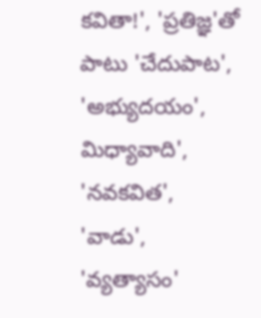కవితా!', 'ప్రతిజ్ఞ'తో పాటు 'చేదుపాట', 'అభ్యుదయం', మిధ్యావాది', 'నవకవిత', 'వాడు', 'వ్యత్యాసం'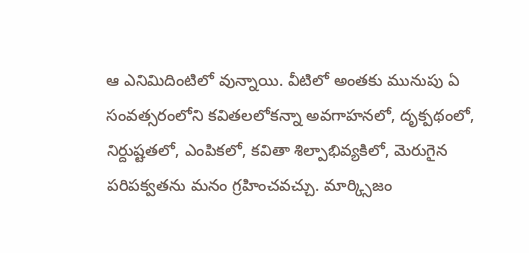ఆ ఎనిమిదింటిలో వున్నాయి. వీటిలో అంతకు మునుపు ఏ సంవత్సరంలోని కవితలలోకన్నా అవగాహనలో, దృక్పథంలో, నిర్దుష్టతలో, ఎంపికలో, కవితా శిల్పాభివ్యకిలో, మెరుగైన పరిపక్వతను మనం గ్రహించవచ్చు. మార్క్సిజం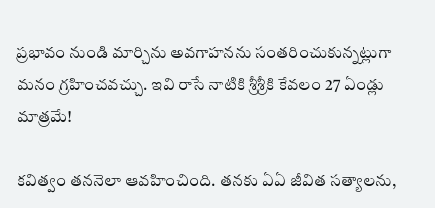ప్రభావం నుండి మార్చిను అవగాహనను సంతరించుకున్నట్లుగా మనం గ్రహించవచ్చు. ఇవి రాసే నాటికి శ్రీశ్రీకి కేవలం 27 ఏండ్లు మాత్రమే!

కవిత్వం తననెలా ఆవహించింది. తనకు ఏఏ జీవిత సత్యాలను,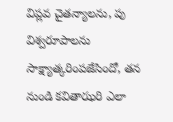విప్లవ చైతన్యాలను, పు విశ్వరూపాలను సాక్ష్యాత్కరింపజేసిందో, తన నుండి కవితాఝరి ఎలా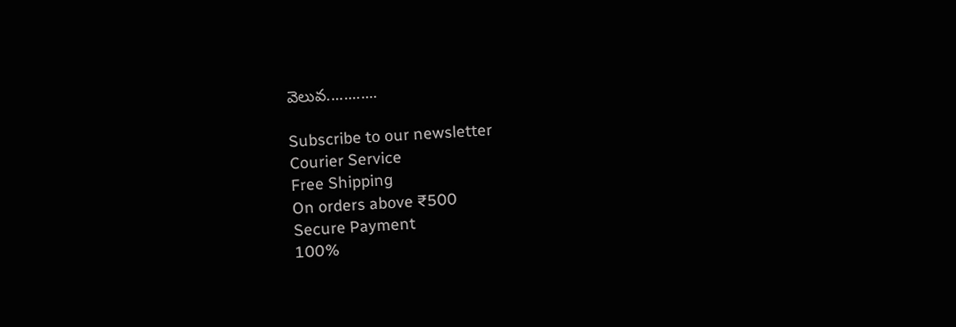వెలువ............

Subscribe to our newsletter
Courier Service
Free Shipping
On orders above ₹500
Secure Payment
100%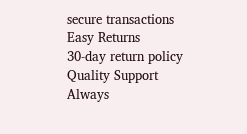secure transactions
Easy Returns
30-day return policy
Quality Support
Always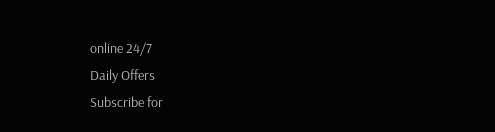online 24/7
Daily Offers
Subscribe for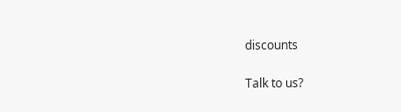discounts

Talk to us?